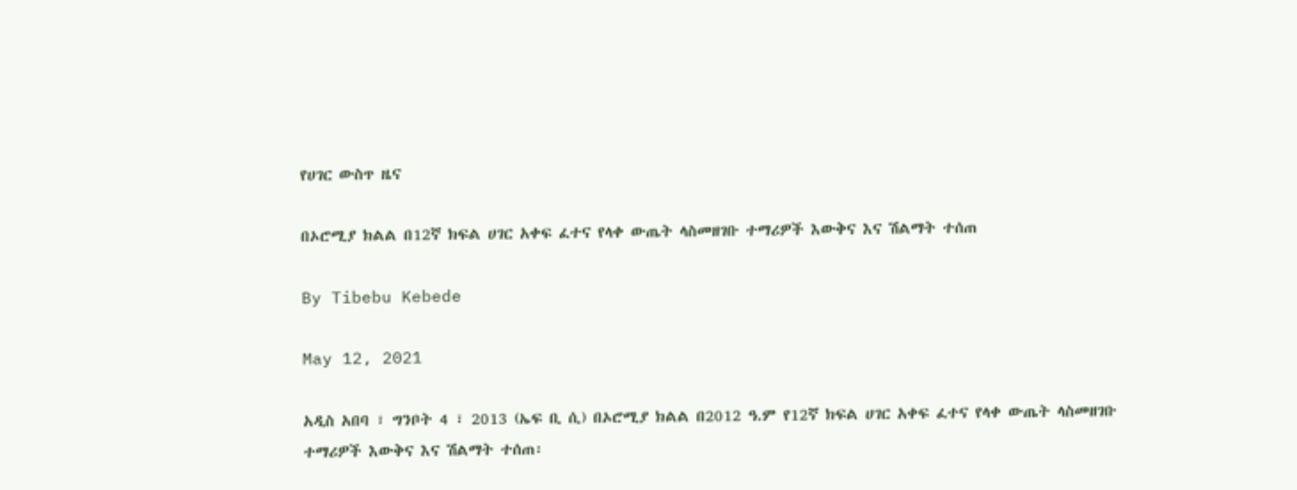የሀገር ውስጥ ዜና

በኦሮሚያ ክልል በ12ኛ ክፍል ሀገር አቀፍ ፈተና የላቀ ውጤት ላስመዘገቡ ተማሪዎች እውቅና እና ሽልማት ተሰጠ

By Tibebu Kebede

May 12, 2021

አዲስ አበባ ፣ ግንቦት 4 ፣ 2013 (ኤፍ ቢ ሲ) በኦሮሚያ ክልል በ2012 ዓ.ም የ12ኛ ክፍል ሀገር አቀፍ ፈተና የላቀ ውጤት ላስመዘገቡ ተማሪዎች እውቅና እና ሽልማት ተሰጠ፡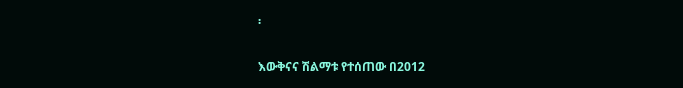፡

እውቅናና ሽልማቱ የተሰጠው በ2012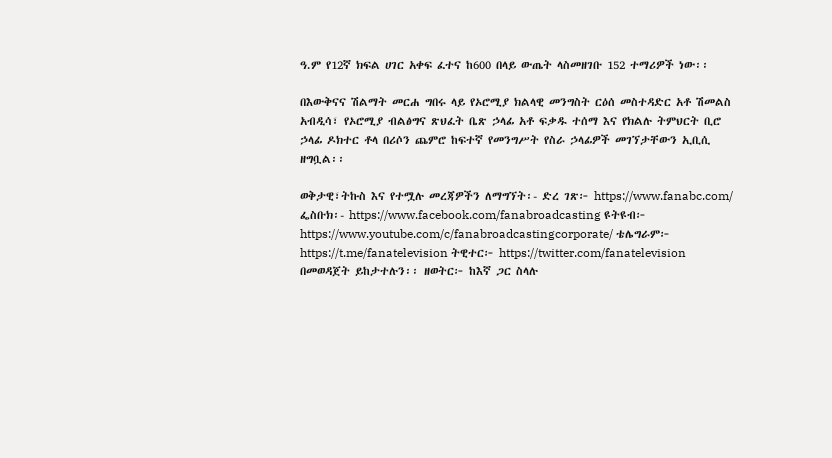ዓ.ም የ12ኛ ክፍል ሀገር አቀፍ ፈተና ከ600 በላይ ውጤት ላስመዘገቡ 152 ተማሪዎች ነው፡፡

በእውቅናና ሽልማት መርሐ ግበሩ ላይ የኦሮሚያ ክልላዊ መንግስት ርዕሰ መስተዳድር አቶ ሽመልስ አብዲሳ፣ የኦሮሚያ ብልፅግና ጽህፈት ቤጽ ኃላፊ አቶ ፍቃዱ ተሰማ እና የክልሉ ትምህርት ቢሮ ኃላፊ ዶክተር ቶላ በሪሶን ጨምሮ ከፍተኛ የመንግሥት የስራ ኃላፊዎች መገኘታቸውን ኢቢሲ ዘግቧል፡፡

ወቅታዊ፣ትኩስ እና የተሟሉ መረጃዎችን ለማግኘት፡- ድረ ገጽ፦ https://www.fanabc.com/ ፌስቡክ፡- https://www.facebook.com/fanabroadcasting ዩትዩብ፦ https://www.youtube.com/c/fanabroadcastingcorporate/ ቴሌግራም፦ https://t.me/fanatelevision ትዊተር፦ https://twitter.com/fanatelevision በመወዳጀት ይከታተሉን፡፡ ዘወትር፦ ከእኛ ጋር ስላሉ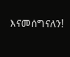እናመሰግናለን!